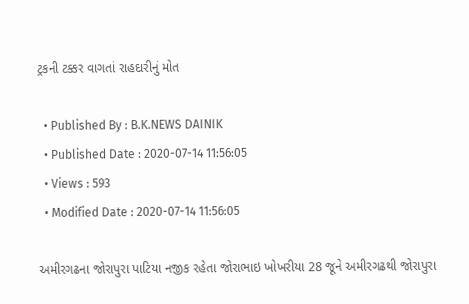ટ્રકની ટક્કર વાગતાં રાહદારીનું મોત

  • Published By : B.K.NEWS DAINIK
  • Published Date : 2020-07-14 11:56:05
  • Views : 593
  • Modified Date : 2020-07-14 11:56:05

અમીરગઢના જોરાપુરા પાટિયા નજીક રહેતા જોરાભાઇ ખોખરીયા 28 જૂને અમીરગઢથી જોરાપુરા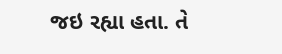જઇ રહ્યા હતા. તે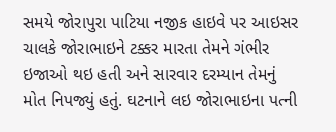સમયે જોરાપુરા પાટિયા નજીક હાઇવે પર આઇસર ચાલકે જોરાભાઇને ટક્કર મારતા તેમને ગંભીર ઇજાઓ થઇ હતી અને સારવાર દરમ્યાન તેમનું મોત નિપજ્યું હતું. ઘટનાને લઇ જોરાભાઇના પત્ની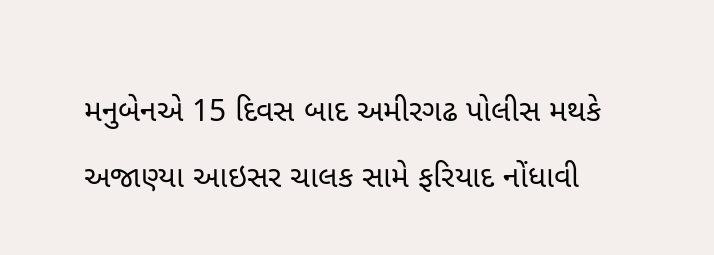મનુબેનએ 15 દિવસ બાદ અમીરગઢ પોલીસ મથકે અજાણ્યા આઇસર ચાલક સામે ફરિયાદ નોંધાવી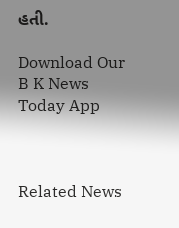હતી.

Download Our B K News Today App



Related News